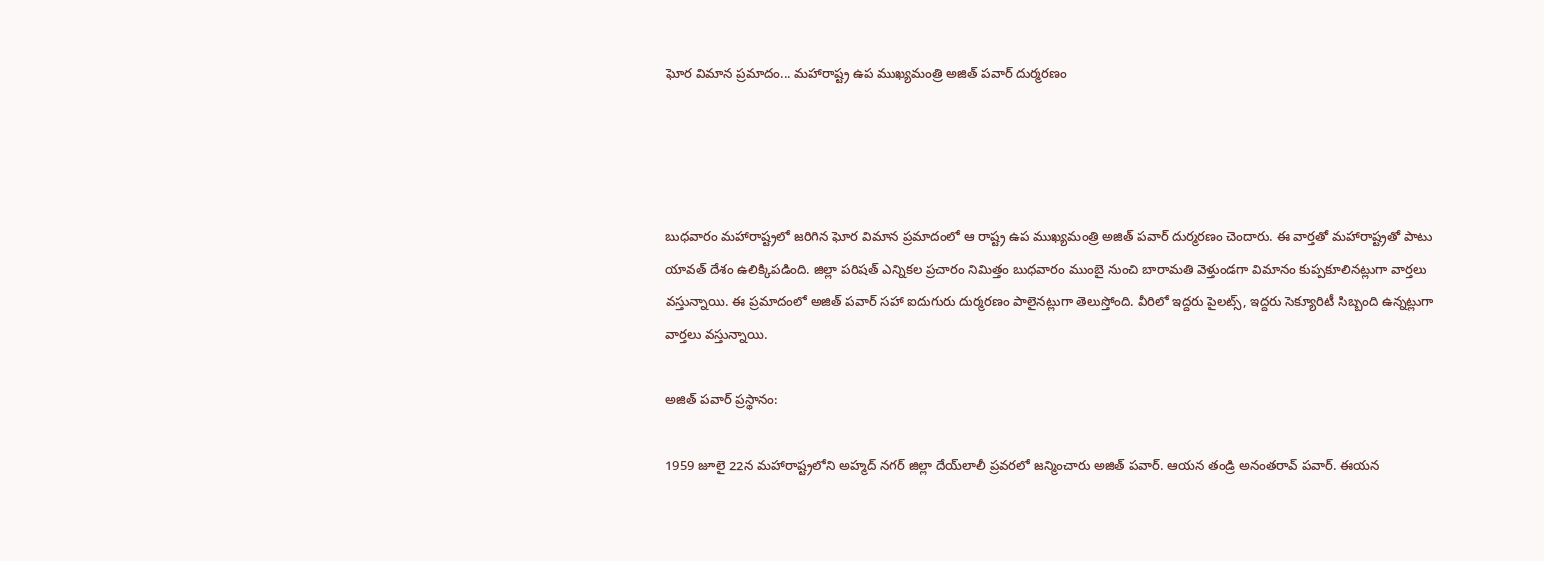ఘోర విమాన ప్రమాదం... మహారాష్ట్ర ఉప ముఖ్యమంత్రి అజిత్ పవార్ దుర్మరణం




బుధవారం మహారాష్ట్రలో జరిగిన ఘోర విమాన ప్రమాదంలో ఆ రాష్ట్ర ఉప ముఖ్యమంత్రి అజిత్ పవార్ దుర్మరణం చెందారు. ఈ వార్తతో మహారాష్ట్రతో పాటు యావత్ దేశం ఉలిక్కిపడింది. జిల్లా పరిషత్ ఎన్నికల ప్రచారం నిమిత్తం బుధవారం ముంబై నుంచి బారామతి వెళ్తుండగా విమానం కుప్పకూలినట్లుగా వార్తలు వస్తున్నాయి. ఈ ప్రమాదంలో అజిత్ పవార్‌ సహా ఐదుగురు దుర్మరణం పాలైనట్లుగా తెలుస్తోంది. వీరిలో ఇద్దరు పైలట్స్, ఇద్దరు సెక్యూరిటీ సిబ్బంది ఉన్నట్లుగా వార్తలు వస్తున్నాయి.

అజిత్ పవార్ ప్రస్థానం:

1959 జూలై 22న మహారాష్ట్రలోని అహ్మద్ నగర్ జిల్లా దేయ్‌లాలీ ప్రవరలో జన్మించారు అజిత్ పవార్. ఆయన తండ్రి అనంతరావ్ పవార్. ఈయన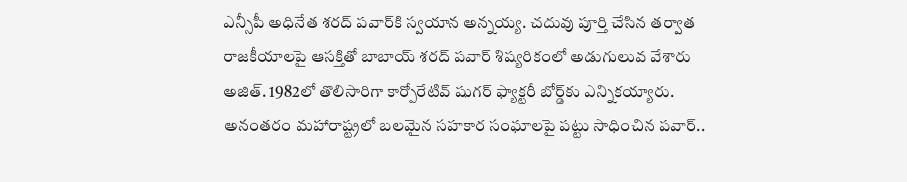ఎన్సీపీ అధినేత శరద్ పవార్‌కి స్వయాన అన్నయ్య. చదువు పూర్తి చేసిన తర్వాత రాజకీయాలపై ఆసక్తితో బాబాయ్ శరద్ పవార్ శిష్యరికంలో అడుగులువ వేశారు అజిత్. 1982లో తొలిసారిగా కార్పోరేటివ్ షుగర్ ఫ్యాక్టరీ బోర్డ్‌కు ఎన్నికయ్యారు. అనంతరం మహారాష్ట్రలో బలమైన సహకార సంఘాలపై పట్టు సాధించిన పవార్..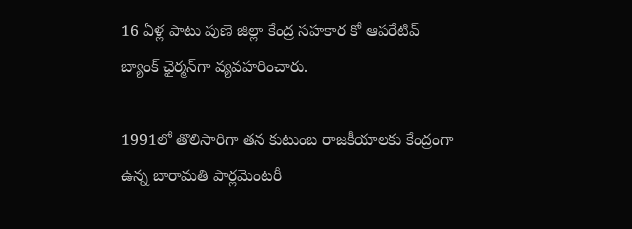16 ఏళ్ల పాటు పుణె జిల్లా కేంద్ర సహకార కో ఆపరేటివ్ బ్యాంక్ ఛైర్మన్‌గా వ్యవహరించారు.

1991లో తొలిసారిగా తన కుటుంబ రాజకీయాలకు కేంద్రంగా ఉన్న బారామతి పార్లమెంటరీ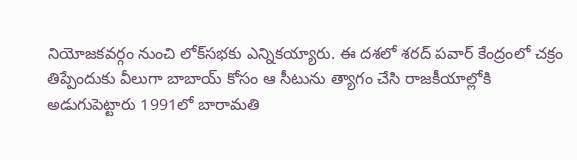నియోజకవర్గం నుంచి లోక్‌సభకు ఎన్నికయ్యారు. ఈ దశలో శరద్ పవార్ కేంద్రంలో చక్రం తిప్పేందుకు వీలుగా బాబాయ్ కోసం ఆ సీటును త్యాగం చేసి రాజకీయాల్లోకి అడుగుపెట్టారు 1991లో బారామతి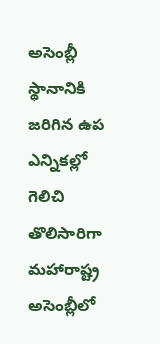అసెంబ్లీ స్థానానికి జరిగిన ఉప ఎన్నికల్లో గెలిచి తొలిసారిగా మహారాష్ట్ర అసెంబ్లీలో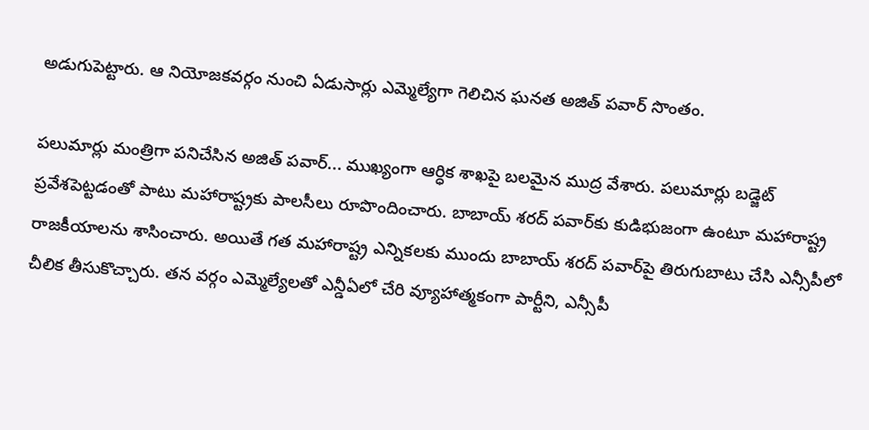అడుగుపెట్టారు. ఆ నియోజకవర్గం నుంచి ఏడుసార్లు ఎమ్మెల్యేగా గెలిచిన ఘనత అజిత్ పవార్ సొంతం.

పలుమార్లు మంత్రిగా పనిచేసిన అజిత్ పవార్... ముఖ్యంగా ఆర్ధిక శాఖపై బలమైన ముద్ర వేశారు. పలుమార్లు బడ్జెట్ ప్రవేశపెట్టడంతో పాటు మహారాష్ట్రకు పాలసీలు రూపొందించారు. బాబాయ్ శరద్ పవార్‌కు కుడిభుజంగా ఉంటూ మహారాష్ట్ర రాజకీయాలను శాసించారు. అయితే గత మహారాష్ట్ర ఎన్నికలకు ముందు బాబాయ్ శరద్ పవార్‌పై తిరుగుబాటు చేసి ఎన్సీపీలో చీలిక తీసుకొచ్చారు. తన వర్గం ఎమ్మెల్యేలతో ఎన్డీఏలో చేరి వ్యూహాత్మకంగా పార్టీని, ఎన్సీపీ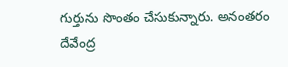గుర్తును సొంతం చేసుకున్నారు. అనంతరం దేవేంద్ర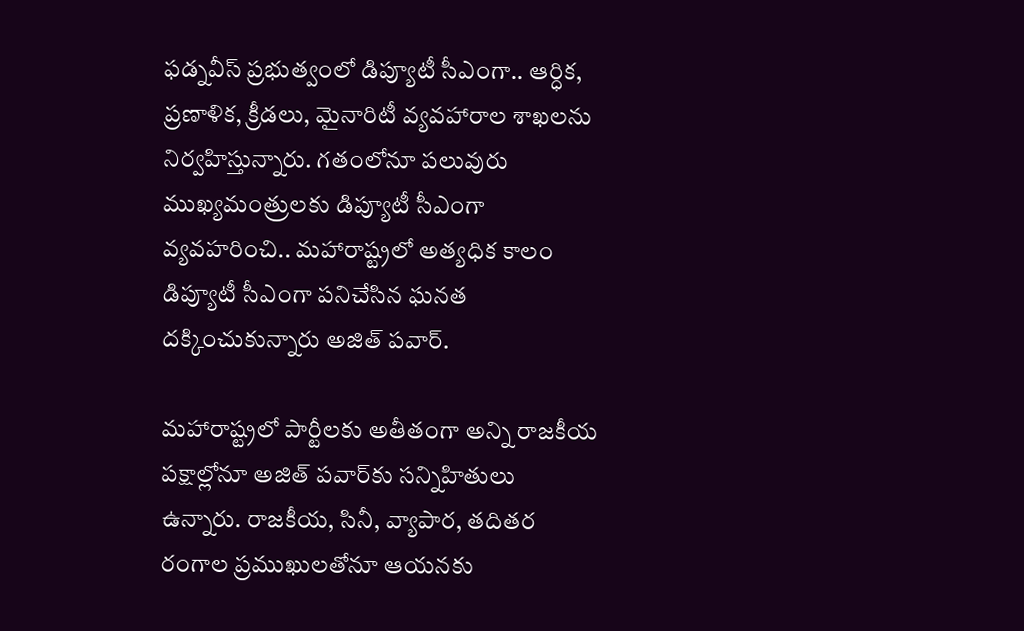ఫడ్నవీస్ ప్రభుత్వంలో డిప్యూటీ సీఎంగా.. ఆర్ధిక, ప్రణాళిక, క్రీడలు, మైనారిటీ వ్యవహారాల శాఖలను నిర్వహిస్తున్నారు. గతంలోనూ పలువురు ముఖ్యమంత్రులకు డిప్యూటీ సీఎంగా వ్యవహరించి.. మహారాష్ట్రలో అత్యధిక కాలం డిప్యూటీ సీఎంగా పనిచేసిన ఘనత దక్కించుకున్నారు అజిత్ పవార్.

మహారాష్ట్రలో పార్టీలకు అతీతంగా అన్ని రాజకీయ పక్షాల్లోనూ అజిత్ పవార్‌కు సన్నిహితులు ఉన్నారు. రాజకీయ, సినీ, వ్యాపార, తదితర రంగాల ప్రముఖులతోనూ ఆయనకు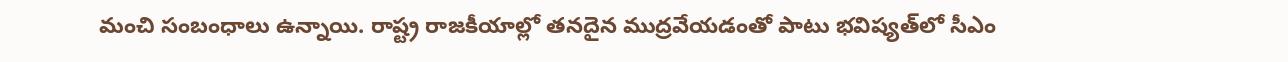మంచి సంబంధాలు ఉన్నాయి. రాష్ట్ర రాజకీయాల్లో తనదైన ముద్రవేయడంతో పాటు భవిష్యత్‌లో సీఎం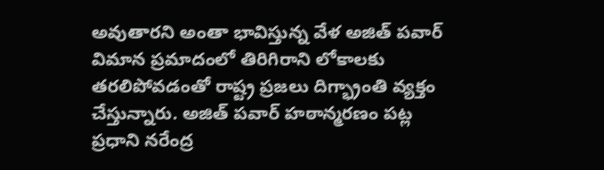అవుతారని అంతా భావిస్తున్న వేళ అజిత్ పవార్ విమాన ప్రమాదంలో తిరిగిరాని లోకాలకు తరలిపోవడంతో రాష్ట్ర ప్రజలు దిగ్భ్రాంతి వ్యక్తం చేస్తున్నారు. అజిత్ పవార్ హఠాన్మరణం పట్ల ప్రధాని నరేంద్ర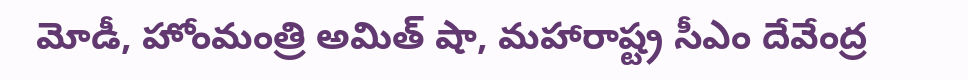మోడీ, హోంమంత్రి అమిత్ షా, మహారాష్ట్ర సీఎం దేవేంద్ర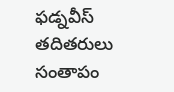ఫడ్నవీస్‌ తదితరులు సంతాపం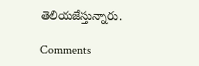తెలియజేస్తున్నారు.

Comments